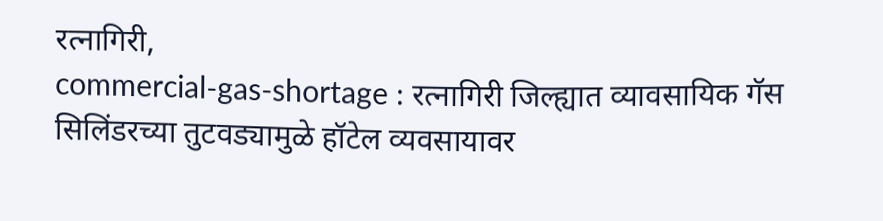रत्नागिरी,
commercial-gas-shortage : रत्नागिरी जिल्ह्यात व्यावसायिक गॅस सिलिंडरच्या तुटवड्यामुळे हॉटेल व्यवसायावर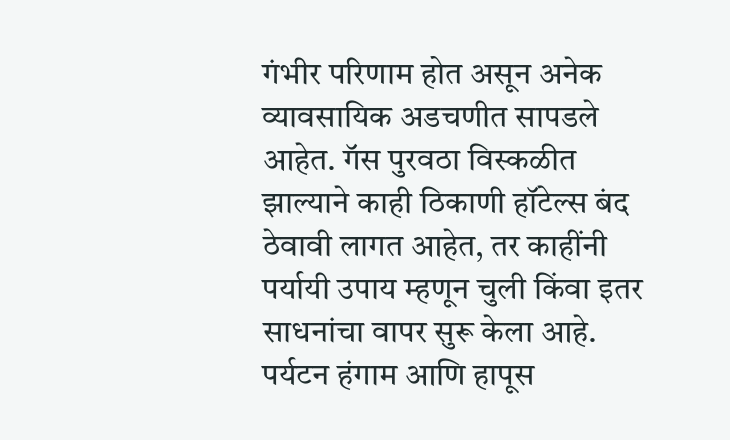गंभीर परिणाम होत असून अनेक व्यावसायिक अडचणीत सापडले आहेत. गॅस पुरवठा विस्कळीत झाल्याने काही ठिकाणी हॉटेल्स बंद ठेवावी लागत आहेत, तर काहींनी पर्यायी उपाय म्हणून चुली किंवा इतर साधनांचा वापर सुरू केला आहे.
पर्यटन हंगाम आणि हापूस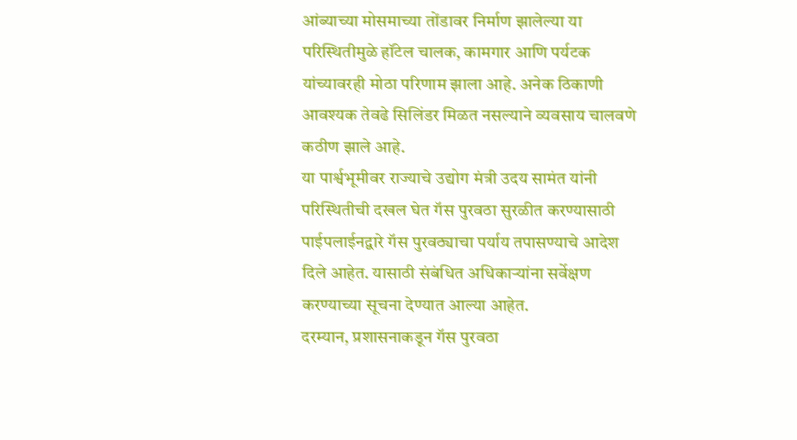आंब्याच्या मोसमाच्या तोंडावर निर्माण झालेल्या या परिस्थितीमुळे हॉटेल चालक, कामगार आणि पर्यटक यांच्यावरही मोठा परिणाम झाला आहे. अनेक ठिकाणी आवश्यक तेवढे सिलिंडर मिळत नसल्याने व्यवसाय चालवणे कठीण झाले आहे.
या पार्श्वभूमीवर राज्याचे उद्योग मंत्री उदय सामंत यांनी परिस्थितीची दखल घेत गॅस पुरवठा सुरळीत करण्यासाठी पाईपलाईनद्वारे गॅस पुरवठ्याचा पर्याय तपासण्याचे आदेश दिले आहेत. यासाठी संबंधित अधिकाऱ्यांना सर्वेक्षण करण्याच्या सूचना देण्यात आल्या आहेत.
दरम्यान, प्रशासनाकडून गॅस पुरवठा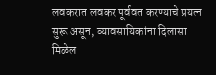लवकरात लवकर पूर्ववत करण्याचे प्रयत्न सुरू असून, व्यावसायिकांना दिलासा मिळेल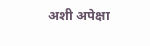अशी अपेक्षा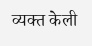व्यक्त केली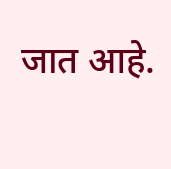जात आहे.